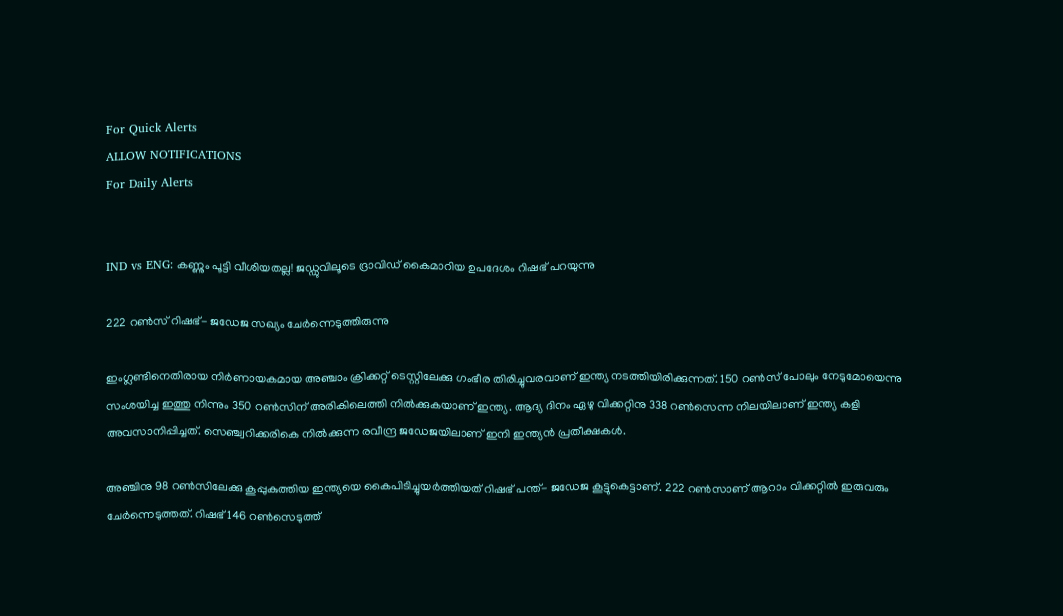For Quick Alerts
ALLOW NOTIFICATIONS
For Daily Alerts


IND vs ENG: കണ്ണും പൂട്ടി വീശിയതല്ല! ജഡ്ഡുവിലൂടെ ദ്രാവിഡ് കൈമാറിയ ഉപദേശം റിഷഭ് പറയുന്നു

222 റണ്‍സ് റിഷഭ്- ജഡേജ സഖ്യം ചേര്‍ന്നെടുത്തിരുന്നു

ഇംഗ്ലണ്ടിനെതിരായ നിര്‍ണായകമായ അഞ്ചാം ക്രിക്കറ്റ് ടെസ്റ്റിലേക്കു ഗംഭീര തിരിച്ചുവരവാണ് ഇന്ത്യ നടത്തിയിരിക്കുന്നത്. 150 റണ്‍സ് പോലും നേടുമോയെന്നു സംശയിച്ച ഇത്തു നിന്നും 350 റണ്‍സിന് അരികിലെത്തി നില്‍ക്കുകയാണ് ഇന്ത്യ. ആദ്യ ദിനം ഏഴു വിക്കറ്റിനു 338 റണ്‍സെന്ന നിലയിലാണ് ഇന്ത്യ കളി അവസാനിപ്പിച്ചത്. സെഞ്ച്വറിക്കരികെ നില്‍ക്കുന്ന രവീന്ദ്ര ജഡേജയിലാണ് ഇനി ഇന്ത്യന്‍ പ്രതീക്ഷകള്‍.

അഞ്ചിനു 98 റണ്‍സിലേക്കു കൂപ്പുകുത്തിയ ഇന്ത്യയെ കൈപിടിച്ചുയര്‍ത്തിയത് റിഷഭ് പന്ത്- ജഡേജ കൂട്ടുകെട്ടാണ്. 222 റണ്‍സാണ് ആറാം വിക്കറ്റില്‍ ഇരുവരും ചേര്‍ന്നെടുത്തത്. റിഷഭ് 146 റണ്‍സെടുത്ത്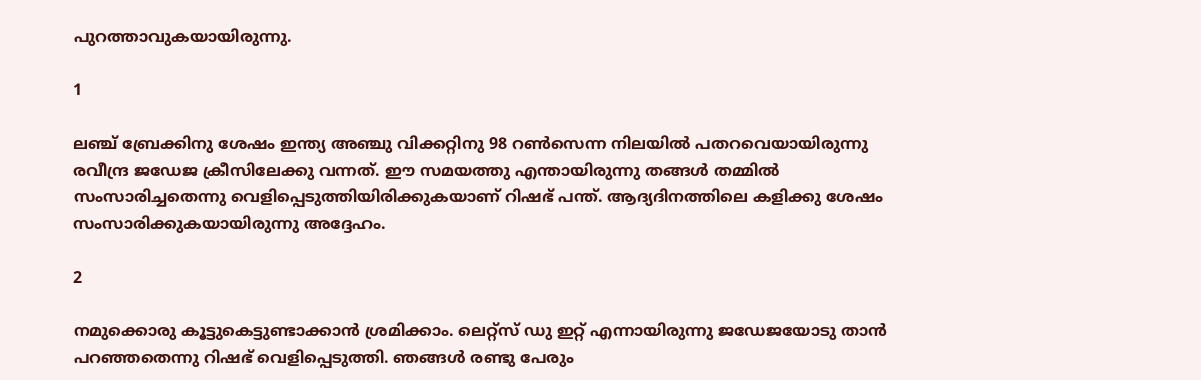പുറത്താവുകയായിരുന്നു.

1

ലഞ്ച് ബ്രേക്കിനു ശേഷം ഇന്ത്യ അഞ്ചു വിക്കറ്റിനു 98 റണ്‍സെന്ന നിലയില്‍ പതറവെയായിരുന്നു രവീന്ദ്ര ജഡേജ ക്രീസിലേക്കു വന്നത്. ഈ സമയത്തു എന്തായിരുന്നു തങ്ങള്‍ തമ്മില്‍ സംസാരിച്ചതെന്നു വെളിപ്പെടുത്തിയിരിക്കുകയാണ് റിഷഭ് പന്ത്. ആദ്യദിനത്തിലെ കളിക്കു ശേഷം സംസാരിക്കുകയായിരുന്നു അദ്ദേഹം.

2

നമുക്കൊരു കൂട്ടുകെട്ടുണ്ടാക്കാന്‍ ശ്രമിക്കാം. ലെറ്റ്‌സ് ഡു ഇറ്റ് എന്നായിരുന്നു ജഡേജയോടു താന്‍ പറഞ്ഞതെന്നു റിഷഭ് വെളിപ്പെടുത്തി. ഞങ്ങള്‍ രണ്ടു പേരും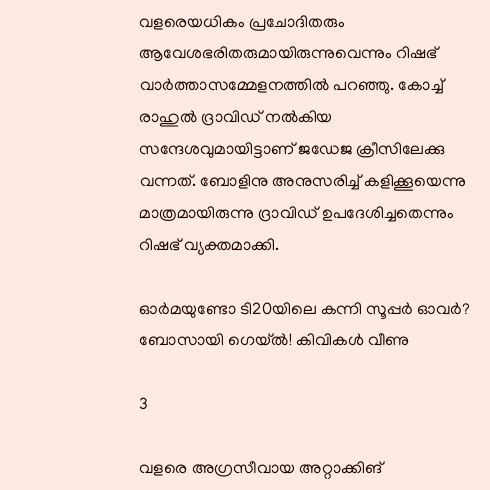വളരെയധികം പ്രചോദിതരും ആവേശഭരിതരുമായിരുന്നുവെന്നും റിഷഭ് വാര്‍ത്താസമ്മേളനത്തില്‍ പറഞ്ഞു. കോച്ച് രാഹുല്‍ ദ്രാവിഡ് നല്‍കിയ സന്ദേശവുമായിട്ടാണ് ജഡേജ ക്രീസിലേക്കു വന്നത്. ബോളിനു അനുസരിച്ച് കളിക്കൂയെന്നു മാത്രമായിരുന്നു ദ്രാവിഡ് ഉപദേശിച്ചതെന്നും റിഷഭ് വ്യക്തമാക്കി.

ഓര്‍മയുണ്ടോ ടി20യിലെ കന്നി സൂപ്പര്‍ ഓവര്‍? ബോസായി ഗെയ്ല്‍! കിവികള്‍ വീണു

3

വളരെ അഗ്രസീവായ അറ്റാക്കിങ്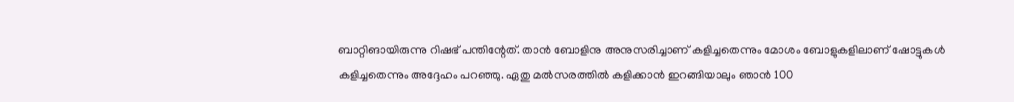ബാറ്റിങായിരുന്നു റിഷഭ് പന്തിന്റേത്. താന്‍ ബോളിനു അനുസരിച്ചാണ് കളിച്ചതെന്നും മോശം ബോളുകളിലാണ് ഷോട്ടുകള്‍ കളിച്ചതെന്നും അദ്ദേഹം പറഞ്ഞു. ഏതു മല്‍സരത്തില്‍ കളിക്കാന്‍ ഇറങ്ങിയാലും ഞാന്‍ 100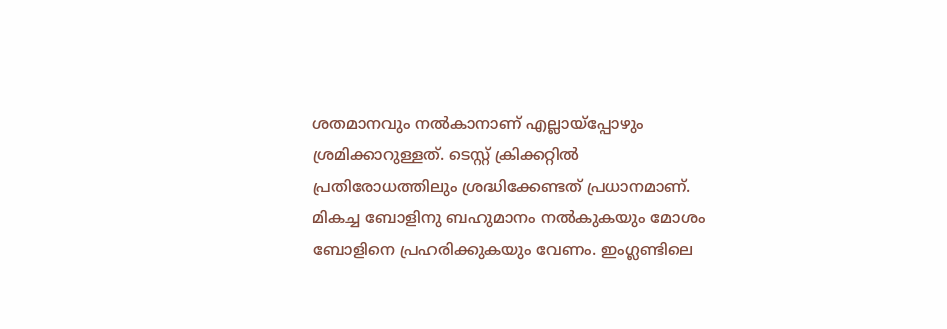ശതമാനവും നല്‍കാനാണ് എല്ലായ്‌പ്പോഴും ശ്രമിക്കാറുള്ളത്. ടെസ്റ്റ് ക്രിക്കറ്റില്‍ പ്രതിരോധത്തിലും ശ്രദ്ധിക്കേണ്ടത് പ്രധാനമാണ്. മികച്ച ബോളിനു ബഹുമാനം നല്‍കുകയും മോശം ബോളിനെ പ്രഹരിക്കുകയും വേണം. ഇംഗ്ലണ്ടിലെ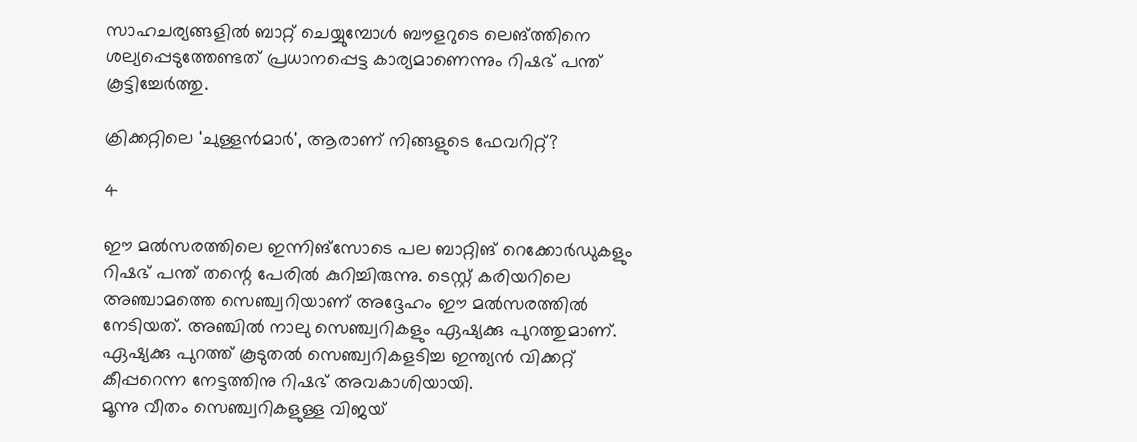സാഹചര്യങ്ങളില്‍ ബാറ്റ് ചെയ്യുമ്പോള്‍ ബൗളറുടെ ലെങ്ത്തിനെ ശല്യപ്പെടുത്തേണ്ടത് പ്രധാനപ്പെട്ട കാര്യമാണെന്നും റിഷഭ് പന്ത് കൂട്ടിച്ചേര്‍ത്തു.

ക്രിക്കറ്റിലെ 'ചുള്ളന്‍മാര്‍', ആരാണ് നിങ്ങളുടെ ഫേവറിറ്റ്?

4

ഈ മല്‍സരത്തിലെ ഇന്നിങ്‌സോടെ പല ബാറ്റിങ് റെക്കോര്‍ഡുകളും റിഷഭ് പന്ത് തന്റെ പേരില്‍ കുറിച്ചിരുന്നു. ടെസ്റ്റ് കരിയറിലെ അഞ്ചാമത്തെ സെഞ്ച്വറിയാണ് അദ്ദേഹം ഈ മല്‍സരത്തില്‍ നേടിയത്. അഞ്ചില്‍ നാലു സെഞ്ച്വറികളും ഏഷ്യക്കു പുറത്തുമാണ്. ഏഷ്യക്കു പുറത്ത് കൂടുതല്‍ സെഞ്ച്വറികളടിച്ച ഇന്ത്യന്‍ വിക്കറ്റ് കീപ്പറെന്ന നേട്ടത്തിനു റിഷഭ് അവകാശിയായി.
മൂന്നു വീതം സെഞ്ച്വറികളുള്ള വിജയ്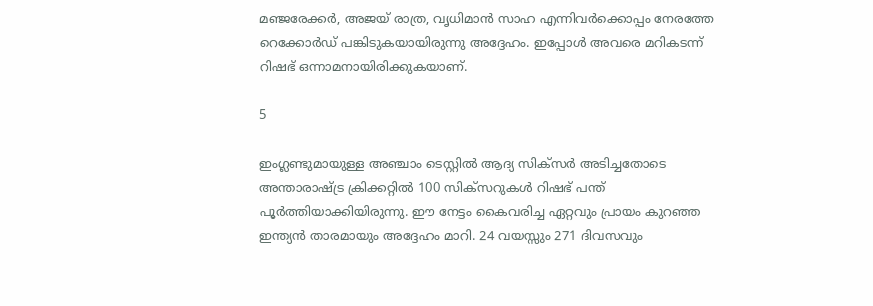മഞ്ജരേക്കര്‍, അജയ് രാത്ര, വൃധിമാന്‍ സാഹ എന്നിവര്‍ക്കൊപ്പം നേരത്തേ റെക്കോര്‍ഡ് പങ്കിടുകയായിരുന്നു അദ്ദേഹം. ഇപ്പോള്‍ അവരെ മറികടന്ന് റിഷഭ് ഒന്നാമനായിരിക്കുകയാണ്.

5

ഇംഗ്ലണ്ടുമായുള്ള അഞ്ചാം ടെസ്റ്റില്‍ ആദ്യ സിക്‌സര്‍ അടിച്ചതോടെ അന്താരാഷ്ട്ര ക്രിക്കറ്റില്‍ 100 സിക്‌സറുകള്‍ റിഷഭ് പന്ത് പൂര്‍ത്തിയാക്കിയിരുന്നു. ഈ നേട്ടം കൈവരിച്ച ഏറ്റവും പ്രായം കുറഞ്ഞ ഇന്ത്യന്‍ താരമായും അദ്ദേഹം മാറി. 24 വയസ്സും 271 ദിവസവും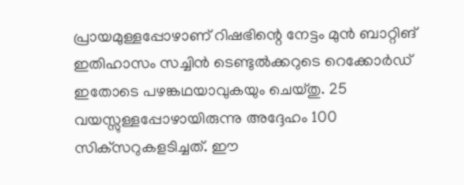പ്രായമുള്ളപ്പോഴാണ് റിഷഭിന്റെ നേട്ടം മുന്‍ ബാറ്റിങ് ഇതിഹാസം സച്ചിന്‍ ടെണ്ടുല്‍ക്കറുടെ റെക്കോര്‍ഡ് ഇതോടെ പഴങ്കഥയാവുകയും ചെയ്തു. 25 വയസ്സുള്ളപ്പോഴായിരുന്നു അദ്ദേഹം 100 സിക്‌സറുകളടിച്ചത്. ഈ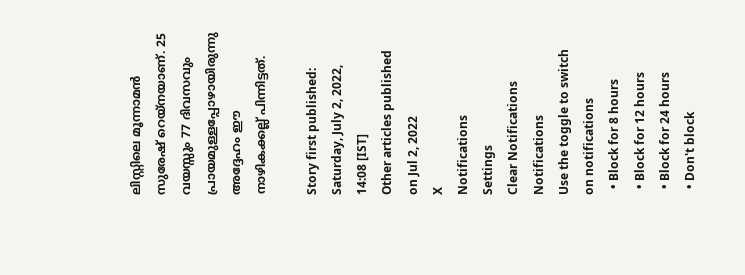ലിസ്റ്റിലെ മൂന്നാമന്‍ സുരേഷ് റെയ്‌നയാണ്. 25 വയസ്സും 77 ദിവസവും പ്രായമുള്ളപ്പോഴായിരുന്നു അദ്ദേഹം ഈ നാഴികക്കല്ല് പിന്നിട്ടത്.

Story first published: Saturday, July 2, 2022, 14:08 [IST]
Other articles published on Jul 2, 2022
X
Notifications
Settings
Clear Notifications
Notifications
Use the toggle to switch on notifications
  • Block for 8 hours
  • Block for 12 hours
  • Block for 24 hours
  • Don't block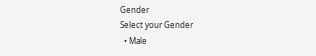Gender
Select your Gender
  • Male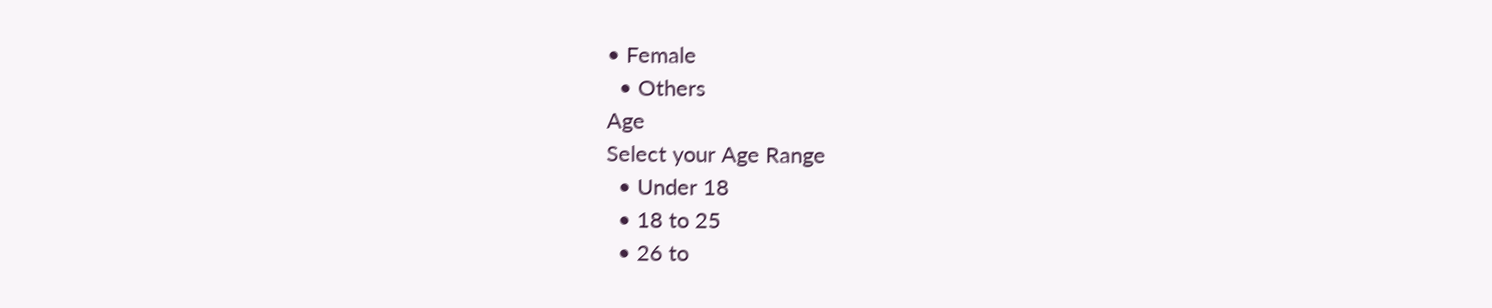• Female
  • Others
Age
Select your Age Range
  • Under 18
  • 18 to 25
  • 26 to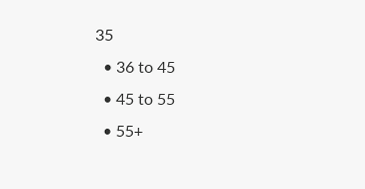35
  • 36 to 45
  • 45 to 55
  • 55+